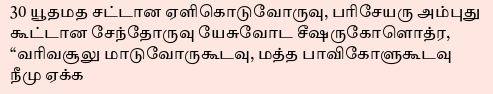30 யூதமத சட்டான ஏளிகொடுவோருவு, பரிசேயரு அம்புது கூட்டான சேந்தோருவு யேசுவோட சீஷருகோளொத்ர, “வரிவசூலு மாடுவோருகூடவு, மத்த பாவிகோளுகூடவு நீமு ஏக்க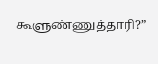கூளுண்ணுத்தாரி?”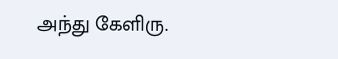அந்து கேளிரு.